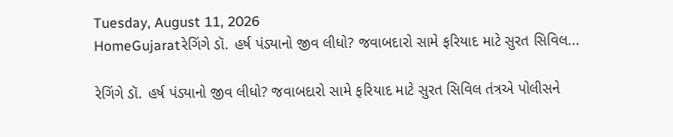Tuesday, August 11, 2026
HomeGujaratરેગિંગે ડૉ. હર્ષ પંડ્યાનો જીવ લીધો? જવાબદારો સામે ફરિયાદ માટે સુરત સિવિલ...

રેગિંગે ડૉ. હર્ષ પંડ્યાનો જીવ લીધો? જવાબદારો સામે ફરિયાદ માટે સુરત સિવિલ તંત્રએ પોલીસને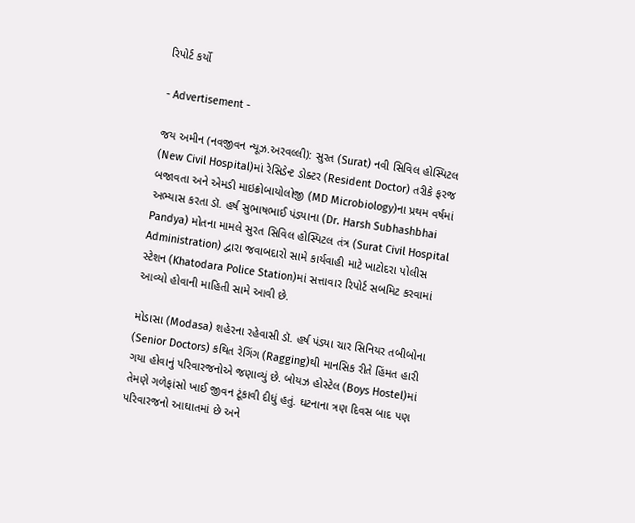રિપોર્ટ કર્યો

- Advertisement -

જય અમીન (નવજીવન ન્યૂઝ.અરવલ્લી): સુરત (Surat) નવી સિવિલ હોસ્પિટલ (New Civil Hospital)માં રેસિડેન્ટ ડોક્ટર (Resident Doctor) તરીકે ફરજ બજાવતા અને એમડી માઇક્રોબાયોલોજી (MD Microbiology)ના પ્રથમ વર્ષમાં અભ્યાસ કરતા ડૉ. હર્ષ સુભાષભાઈ પંડ્યાના (Dr. Harsh Subhashbhai Pandya) મોતના મામલે સુરત સિવિલ હોસ્પિટલ તંત્ર (Surat Civil Hospital Administration) દ્વારા જવાબદારો સામે કાર્યવાહી માટે ખાટોદરા પોલીસ સ્ટેશન (Khatodara Police Station)માં સત્તાવાર રિપોર્ટ સબમિટ કરવામાં આવ્યો હોવાની માહિતી સામે આવી છે.

મોડાસા (Modasa) શહેરના રહેવાસી ડૉ. હર્ષ પંડ્યા ચાર સિનિયર તબીબોના (Senior Doctors) કથિત રેગિંગ (Ragging)થી માનસિક રીતે હિંમત હારી ગયા હોવાનું પરિવારજનોએ જણાવ્યું છે. બોયઝ હોસ્ટેલ (Boys Hostel)માં તેમણે ગળેફાંસો ખાઈ જીવન ટૂંકાવી દીધું હતું. ઘટનાના ત્રણ દિવસ બાદ પણ પરિવારજનો આઘાતમાં છે અને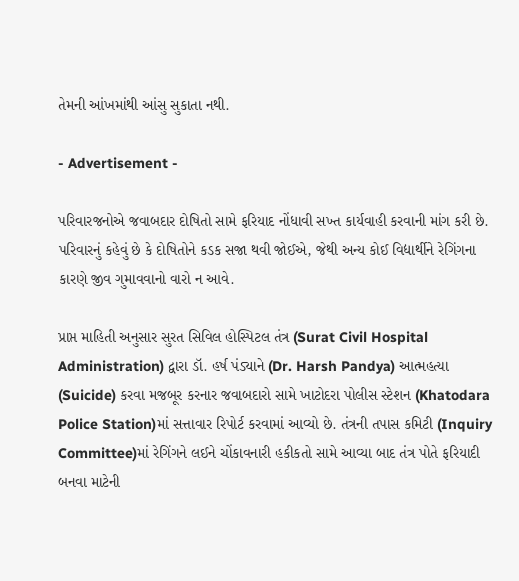તેમની આંખમાંથી આંસુ સુકાતા નથી.

- Advertisement -

પરિવારજનોએ જવાબદાર દોષિતો સામે ફરિયાદ નોંધાવી સખ્ત કાર્યવાહી કરવાની માંગ કરી છે. પરિવારનું કહેવું છે કે દોષિતોને કડક સજા થવી જોઈએ, જેથી અન્ય કોઈ વિદ્યાર્થીને રેગિંગના કારણે જીવ ગુમાવવાનો વારો ન આવે.

પ્રાપ્ત માહિતી અનુસાર સુરત સિવિલ હોસ્પિટલ તંત્ર (Surat Civil Hospital Administration) દ્વારા ડૉ. હર્ષ પંડ્યાને (Dr. Harsh Pandya) આત્મહત્યા (Suicide) કરવા મજબૂર કરનાર જવાબદારો સામે ખાટોદરા પોલીસ સ્ટેશન (Khatodara Police Station)માં સત્તાવાર રિપોર્ટ કરવામાં આવ્યો છે. તંત્રની તપાસ કમિટી (Inquiry Committee)માં રેગિંગને લઈને ચોંકાવનારી હકીકતો સામે આવ્યા બાદ તંત્ર પોતે ફરિયાદી બનવા માટેની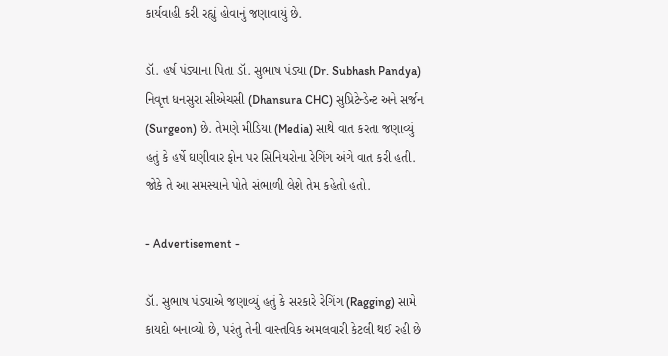કાર્યવાહી કરી રહ્યું હોવાનું જણાવાયું છે.

ડૉ. હર્ષ પંડ્યાના પિતા ડૉ. સુભાષ પંડ્યા (Dr. Subhash Pandya) નિવૃત્ત ધનસુરા સીએચસી (Dhansura CHC) સુપ્રિટેન્ડેન્ટ અને સર્જન (Surgeon) છે. તેમણે મીડિયા (Media) સાથે વાત કરતા જણાવ્યું હતું કે હર્ષે ઘણીવાર ફોન પર સિનિયરોના રેગિંગ અંગે વાત કરી હતી. જોકે તે આ સમસ્યાને પોતે સંભાળી લેશે તેમ કહેતો હતો.

- Advertisement -

ડૉ. સુભાષ પંડ્યાએ જણાવ્યું હતું કે સરકારે રેગિંગ (Ragging) સામે કાયદો બનાવ્યો છે, પરંતુ તેની વાસ્તવિક અમલવારી કેટલી થઈ રહી છે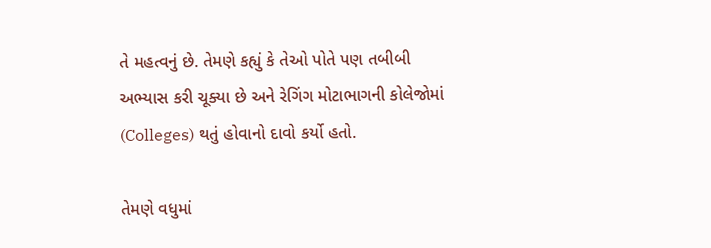તે મહત્વનું છે. તેમણે કહ્યું કે તેઓ પોતે પણ તબીબી અભ્યાસ કરી ચૂક્યા છે અને રેગિંગ મોટાભાગની કોલેજોમાં (Colleges) થતું હોવાનો દાવો કર્યો હતો.

તેમણે વધુમાં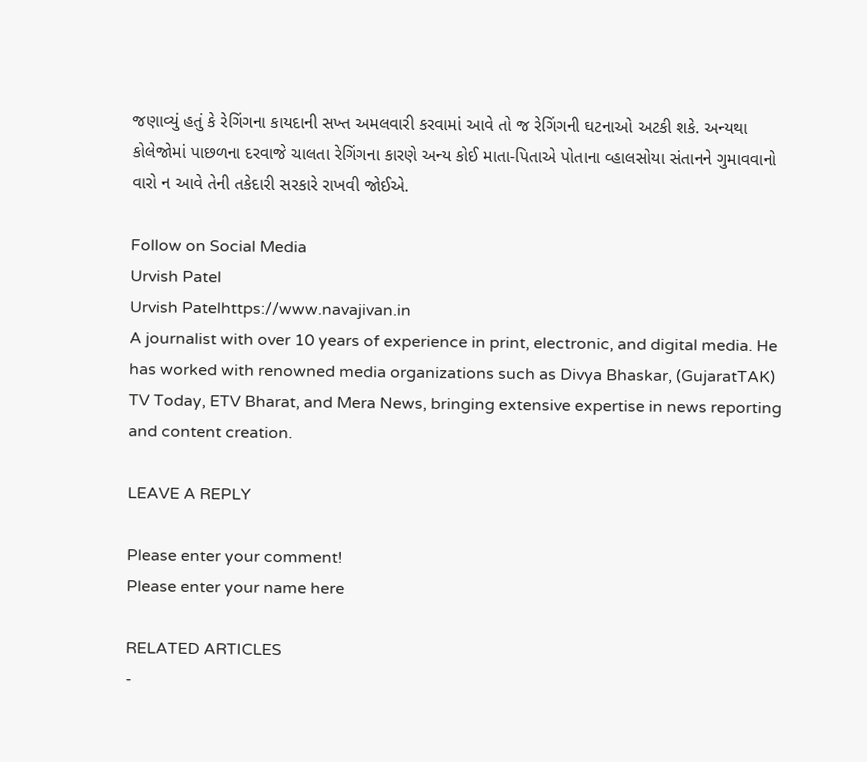જણાવ્યું હતું કે રેગિંગના કાયદાની સખ્ત અમલવારી કરવામાં આવે તો જ રેગિંગની ઘટનાઓ અટકી શકે. અન્યથા કોલેજોમાં પાછળના દરવાજે ચાલતા રેગિંગના કારણે અન્ય કોઈ માતા-પિતાએ પોતાના વ્હાલસોયા સંતાનને ગુમાવવાનો વારો ન આવે તેની તકેદારી સરકારે રાખવી જોઈએ.

Follow on Social Media
Urvish Patel
Urvish Patelhttps://www.navajivan.in
A journalist with over 10 years of experience in print, electronic, and digital media. He has worked with renowned media organizations such as Divya Bhaskar, (GujaratTAK) TV Today, ETV Bharat, and Mera News, bringing extensive expertise in news reporting and content creation.

LEAVE A REPLY

Please enter your comment!
Please enter your name here

RELATED ARTICLES
-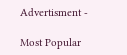Advertisment -

Most Popular